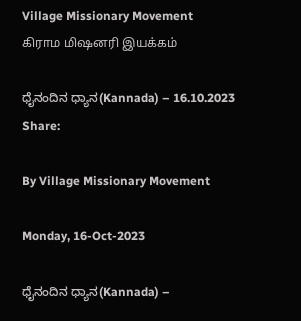Village Missionary Movement         கிராம மிஷனரி இயக்கம்

ಧೈನಂದಿನ ಧ್ಯಾನ(Kannada) – 16.10.2023
Share:

By Village Missionary Movement

Monday, 16-Oct-2023

ಧೈನಂದಿನ ಧ್ಯಾನ(Kannada) –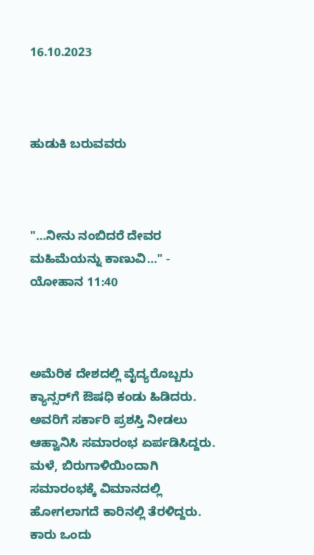16.10.2023



ಹುಡುಕಿ ಬರುವವರು



"…ನೀನು ನಂಬಿದರೆ ದೇವರ ಮಹಿಮೆಯನ್ನು ಕಾಣುವಿ…" - ಯೋಹಾನ 11:40



ಅಮೆರಿಕ ದೇಶದಲ್ಲಿ ವೈದ್ಯರೊಬ್ಬರು ಕ್ಯಾನ್ಸರ್‌ಗೆ ಔಷಧಿ ಕಂಡು ಹಿಡಿದರು. ಅವರಿಗೆ ಸರ್ಕಾರಿ ಪ್ರಶಸ್ತಿ ನೀಡಲು ಆಹ್ವಾನಿಸಿ ಸಮಾರಂಭ ಏರ್ಪಡಿಸಿದ್ದರು. ಮಳೆ, ಬಿರುಗಾಳಿಯಿಂದಾಗಿ ಸಮಾರಂಭಕ್ಕೆ ವಿಮಾನದಲ್ಲಿ ಹೋಗಲಾಗದೆ ಕಾರಿನಲ್ಲಿ ತೆರಳಿದ್ದರು. ಕಾರು ಒಂದು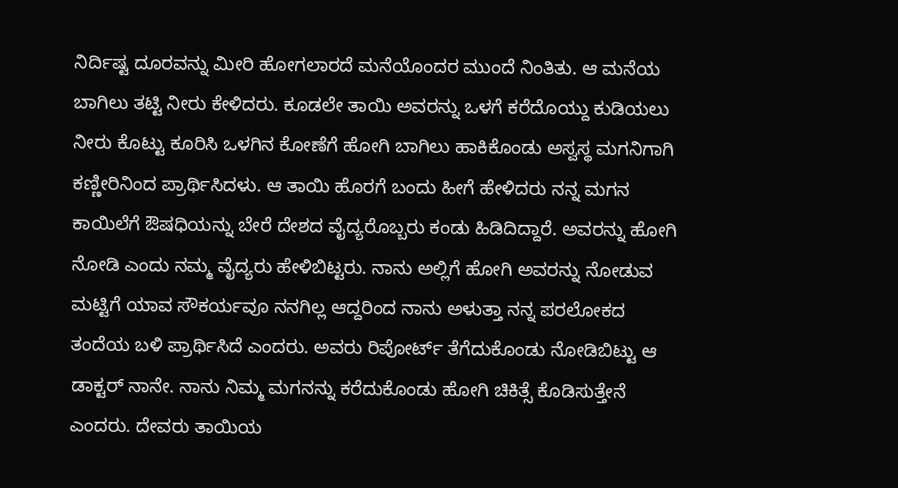ನಿರ್ದಿಷ್ಟ ದೂರವನ್ನು ಮೀರಿ ಹೋಗಲಾರದೆ ಮನೆಯೊಂದರ ಮುಂದೆ ನಿಂತಿತು. ಆ ಮನೆಯ ಬಾಗಿಲು ತಟ್ಟಿ ನೀರು ಕೇಳಿದರು. ಕೂಡಲೇ ತಾಯಿ ಅವರನ್ನು ಒಳಗೆ ಕರೆದೊಯ್ದು ಕುಡಿಯಲು ನೀರು ಕೊಟ್ಟು ಕೂರಿಸಿ ಒಳಗಿನ ಕೋಣೆಗೆ ಹೋಗಿ ಬಾಗಿಲು ಹಾಕಿಕೊಂಡು ಅಸ್ವಸ್ಥ ಮಗನಿಗಾಗಿ ಕಣ್ಣೀರಿನಿಂದ ಪ್ರಾರ್ಥಿಸಿದಳು. ಆ ತಾಯಿ ಹೊರಗೆ ಬಂದು ಹೀಗೆ ಹೇಳಿದರು ನನ್ನ ಮಗನ ಕಾಯಿಲೆಗೆ ಔಷಧಿಯನ್ನು ಬೇರೆ ದೇಶದ ವೈದ್ಯರೊಬ್ಬರು ಕಂಡು ಹಿಡಿದಿದ್ದಾರೆ. ಅವರನ್ನು ಹೋಗಿ ನೋಡಿ ಎಂದು ನಮ್ಮ ವೈದ್ಯರು ಹೇಳಿಬಿಟ್ಟರು. ನಾನು ಅಲ್ಲಿಗೆ ಹೋಗಿ ಅವರನ್ನು ನೋಡುವ ಮಟ್ಟಿಗೆ ಯಾವ ಸೌಕರ್ಯವೂ ನನಗಿಲ್ಲ ಆದ್ದರಿಂದ ನಾನು ಅಳುತ್ತಾ ನನ್ನ ಪರಲೋಕದ ತಂದೆಯ ಬಳಿ ಪ್ರಾರ್ಥಿಸಿದೆ ಎಂದರು. ಅವರು ರಿಪೋರ್ಟ್ ತೆಗೆದುಕೊಂಡು ನೋಡಿಬಿಟ್ಟು ಆ ಡಾಕ್ಟರ್ ನಾನೇ. ನಾನು ನಿಮ್ಮ ಮಗನನ್ನು ಕರೆದುಕೊಂಡು ಹೋಗಿ ಚಿಕಿತ್ಸೆ ಕೊಡಿಸುತ್ತೇನೆ ಎಂದರು. ದೇವರು ತಾಯಿಯ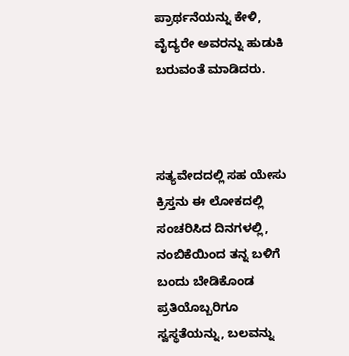ಪ್ರಾರ್ಥನೆಯನ್ನು ಕೇಳಿ, ವೈದ್ಯರೇ ಅವರನ್ನು ಹುಡುಕಿ ಬರುವಂತೆ ಮಾಡಿದರು.



ಸತ್ಯವೇದದಲ್ಲಿ ಸಹ ಯೇಸು ಕ್ರಿಸ್ತನು ಈ ಲೋಕದಲ್ಲಿ ಸಂಚರಿಸಿದ ದಿನಗಳಲ್ಲಿ, ನಂಬಿಕೆಯಿಂದ ತನ್ನ ಬಳಿಗೆ ಬಂದು ಬೇಡಿಕೊಂಡ ಪ್ರತಿಯೊಬ್ಬರಿಗೂ ಸ್ವಸ್ಥತೆಯನ್ನು, ಬಲವನ್ನು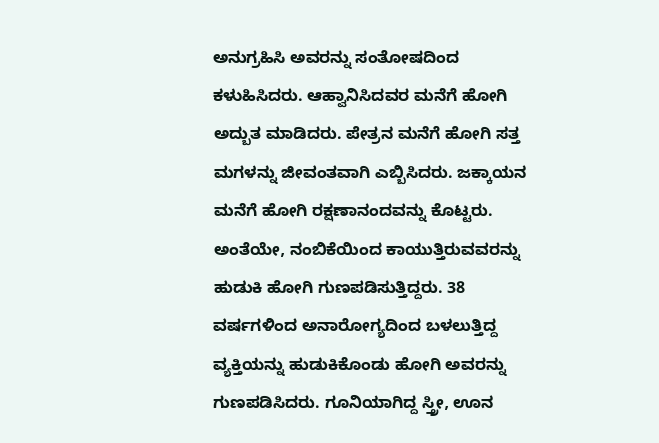ಅನುಗ್ರಹಿಸಿ ಅವರನ್ನು ಸಂತೋಷದಿಂದ ಕಳುಹಿಸಿದರು. ಆಹ್ವಾನಿಸಿದವರ ಮನೆಗೆ ಹೋಗಿ ಅದ್ಬುತ ಮಾಡಿದರು. ಪೇತ್ರನ ಮನೆಗೆ ಹೋಗಿ ಸತ್ತ ಮಗಳನ್ನು ಜೀವಂತವಾಗಿ ಎಬ್ಬಿಸಿದರು. ಜಕ್ಕಾಯನ ಮನೆಗೆ ಹೋಗಿ ರಕ್ಷಣಾನಂದವನ್ನು ಕೊಟ್ಟರು. ಅಂತೆಯೇ, ನಂಬಿಕೆಯಿಂದ ಕಾಯುತ್ತಿರುವವರನ್ನು ಹುಡುಕಿ ಹೋಗಿ ಗುಣಪಡಿಸುತ್ತಿದ್ದರು. 38 ವರ್ಷಗಳಿಂದ ಅನಾರೋಗ್ಯದಿಂದ ಬಳಲುತ್ತಿದ್ದ ವ್ಯಕ್ತಿಯನ್ನು ಹುಡುಕಿಕೊಂಡು ಹೋಗಿ ಅವರನ್ನು ಗುಣಪಡಿಸಿದರು. ಗೂನಿಯಾಗಿದ್ದ ಸ್ತ್ರೀ, ಊನ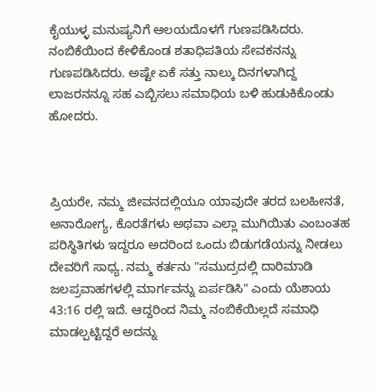ಕೈಯುಳ್ಳ ಮನುಷ್ಯನಿಗೆ ಆಲಯದೊಳಗೆ ಗುಣಪಡಿಸಿದರು. ನಂಬಿಕೆಯಿಂದ ಕೇಳಿಕೊಂಡ ಶತಾಧಿಪತಿಯ ಸೇವಕನನ್ನು ಗುಣಪಡಿಸಿದರು. ಅಷ್ಟೇ ಏಕೆ ಸತ್ತು ನಾಲ್ಕು ದಿನಗಳಾಗಿದ್ದ ಲಾಜರನನ್ನೂ ಸಹ ಎಬ್ಬಿಸಲು ಸಮಾಧಿಯ ಬಳಿ ಹುಡುಕಿಕೊಂಡು ಹೋದರು.



ಪ್ರಿಯರೇ, ನಮ್ಮ ಜೀವನದಲ್ಲಿಯೂ ಯಾವುದೇ ತರದ ಬಲಹೀನತೆ, ಅನಾರೋಗ್ಯ, ಕೊರತೆಗಳು ಅಥವಾ ಎಲ್ಲಾ ಮುಗಿಯಿತು ಎಂಬಂತಹ ಪರಿಸ್ಥಿತಿಗಳು ಇದ್ದರೂ ಅದರಿಂದ ಒಂದು ಬಿಡುಗಡೆಯನ್ನು ನೀಡಲು ದೇವರಿಗೆ ಸಾಧ್ಯ. ನಮ್ಮ ಕರ್ತನು "ಸಮುದ್ರದಲ್ಲಿ ದಾರಿಮಾಡಿ ಜಲಪ್ರವಾಹಗಳಲ್ಲಿ ಮಾರ್ಗವನ್ನು ಏರ್ಪಡಿಸಿ" ಎಂದು ಯೆಶಾಯ 43:16 ರಲ್ಲಿ ಇದೆ. ಆದ್ದರಿಂದ ನಿಮ್ಮ ನಂಬಿಕೆಯಿಲ್ಲದೆ ಸಮಾಧಿ ಮಾಡಲ್ಪಟ್ಟಿದ್ದರೆ ಅದನ್ನು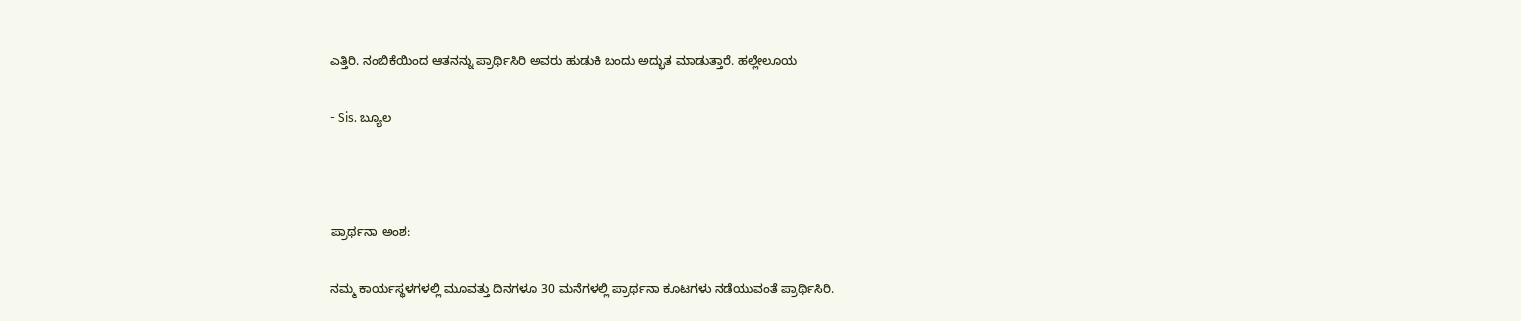ಎತ್ತಿರಿ. ನಂಬಿಕೆಯಿಂದ ಆತನನ್ನು ಪ್ರಾರ್ಥಿಸಿರಿ ಅವರು ಹುಡುಕಿ ಬಂದು ಅದ್ಭುತ ಮಾಡುತ್ತಾರೆ. ಹಲ್ಲೇಲೂಯ

- Sis. ಬ್ಯೂಲ



ಪ್ರಾರ್ಥನಾ ಅಂಶ:

ನಮ್ಮ ಕಾರ್ಯಸ್ಥಳಗಳಲ್ಲಿ ಮೂವತ್ತು ದಿನಗಳೂ 30 ಮನೆಗಳಲ್ಲಿ ಪ್ರಾರ್ಥನಾ ಕೂಟಗಳು ನಡೆಯುವಂತೆ ಪ್ರಾರ್ಥಿಸಿರಿ.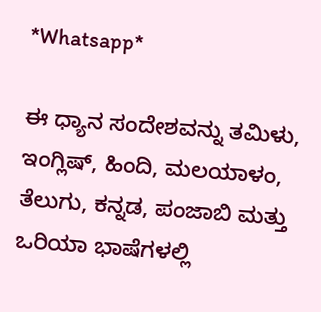*Whatsapp*

ಈ ಧ್ಯಾನ ಸಂದೇಶವನ್ನು ತಮಿಳು, ಇಂಗ್ಲಿಷ್, ಹಿಂದಿ, ಮಲಯಾಳಂ, ತೆಲುಗು, ಕನ್ನಡ, ಪಂಜಾಬಿ ಮತ್ತು ಒರಿಯಾ ಭಾಷೆಗಳಲ್ಲಿ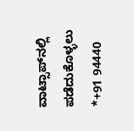ವಾಟ್ಸಾಪ್‌ನಲ್ಲಿ ಪಡೆದುಕೊಳ್ಳಲು *+91 94440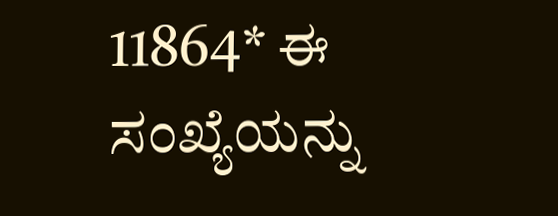11864* ಈ ಸಂಖ್ಯೆಯನ್ನು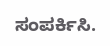ಸಂಪರ್ಕಿಸಿ.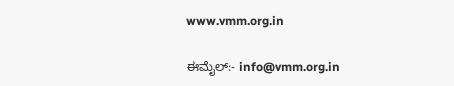www.vmm.org.in

ಈಮೈಲ್:- info@vmm.org.in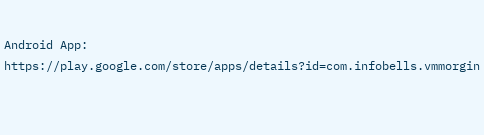Android App: https://play.google.com/store/apps/details?id=com.infobells.vmmorgin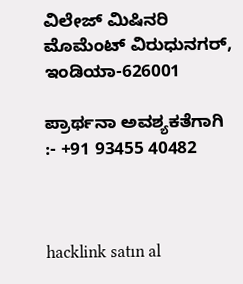ವಿಲೇಜ್ ಮಿಷಿನರಿ ಮೊಮೆಂಟ್ ವಿರುಧುನಗರ್, ಇಂಡಿಯಾ-626001

ಪ್ರಾರ್ಥನಾ ಅವಶ್ಯಕತೆಗಾಗಿ :- +91 93455 40482



hacklink satın al